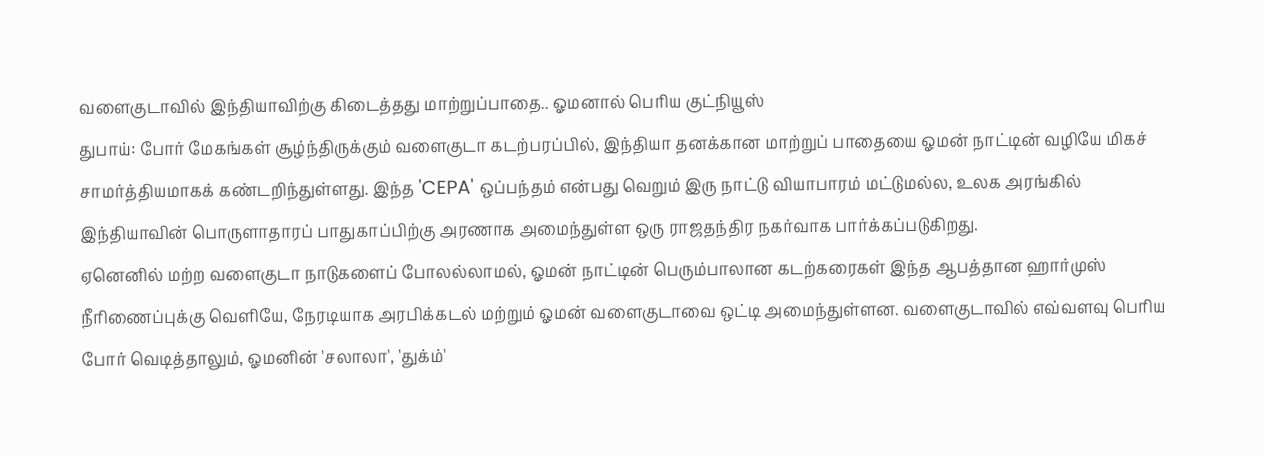வளைகுடாவில் இந்தியாவிற்கு கிடைத்தது மாற்றுப்பாதை.. ஓமனால் பெரிய குட்நியூஸ்
துபாய்: போர் மேகங்கள் சூழ்ந்திருக்கும் வளைகுடா கடற்பரப்பில், இந்தியா தனக்கான மாற்றுப் பாதையை ஓமன் நாட்டின் வழியே மிகச் சாமர்த்தியமாகக் கண்டறிந்துள்ளது. இந்த 'CEPA' ஒப்பந்தம் என்பது வெறும் இரு நாட்டு வியாபாரம் மட்டுமல்ல, உலக அரங்கில் இந்தியாவின் பொருளாதாரப் பாதுகாப்பிற்கு அரணாக அமைந்துள்ள ஒரு ராஜதந்திர நகர்வாக பார்க்கப்படுகிறது.
ஏனெனில் மற்ற வளைகுடா நாடுகளைப் போலல்லாமல், ஓமன் நாட்டின் பெரும்பாலான கடற்கரைகள் இந்த ஆபத்தான ஹார்முஸ் நீரிணைப்புக்கு வெளியே, நேரடியாக அரபிக்கடல் மற்றும் ஓமன் வளைகுடாவை ஒட்டி அமைந்துள்ளன. வளைகுடாவில் எவ்வளவு பெரிய போர் வெடித்தாலும், ஓமனின் 'சலாலா', 'துக்ம்'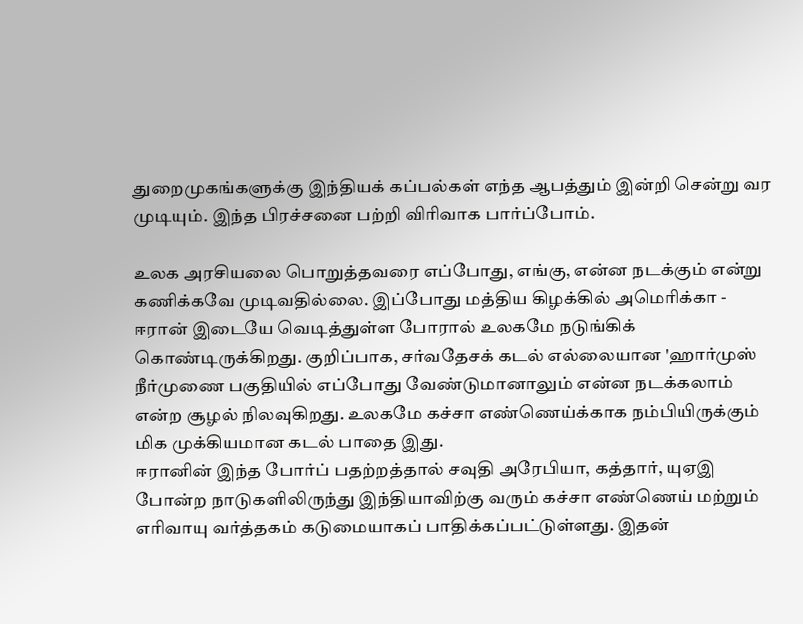துறைமுகங்களுக்கு இந்தியக் கப்பல்கள் எந்த ஆபத்தும் இன்றி சென்று வர முடியும். இந்த பிரச்சனை பற்றி விரிவாக பார்ப்போம்.

உலக அரசியலை பொறுத்தவரை எப்போது, எங்கு, என்ன நடக்கும் என்று கணிக்கவே முடிவதில்லை. இப்போது மத்திய கிழக்கில் அமெரிக்கா - ஈரான் இடையே வெடித்துள்ள போரால் உலகமே நடுங்கிக் கொண்டிருக்கிறது. குறிப்பாக, சர்வதேசக் கடல் எல்லையான 'ஹார்முஸ் நீர்முணை பகுதியில் எப்போது வேண்டுமானாலும் என்ன நடக்கலாம் என்ற சூழல் நிலவுகிறது. உலகமே கச்சா எண்ணெய்க்காக நம்பியிருக்கும் மிக முக்கியமான கடல் பாதை இது.
ஈரானின் இந்த போர்ப் பதற்றத்தால் சவுதி அரேபியா, கத்தார், யுஏஇ போன்ற நாடுகளிலிருந்து இந்தியாவிற்கு வரும் கச்சா எண்ணெய் மற்றும் எரிவாயு வர்த்தகம் கடுமையாகப் பாதிக்கப்பட்டுள்ளது. இதன்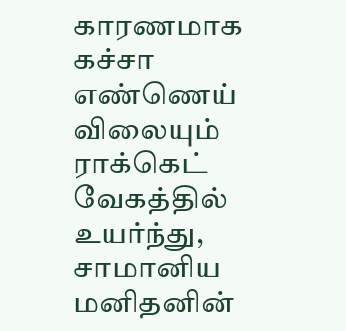காரணமாக கச்சா எண்ணெய் விலையும் ராக்கெட் வேகத்தில் உயர்ந்து, சாமானிய மனிதனின்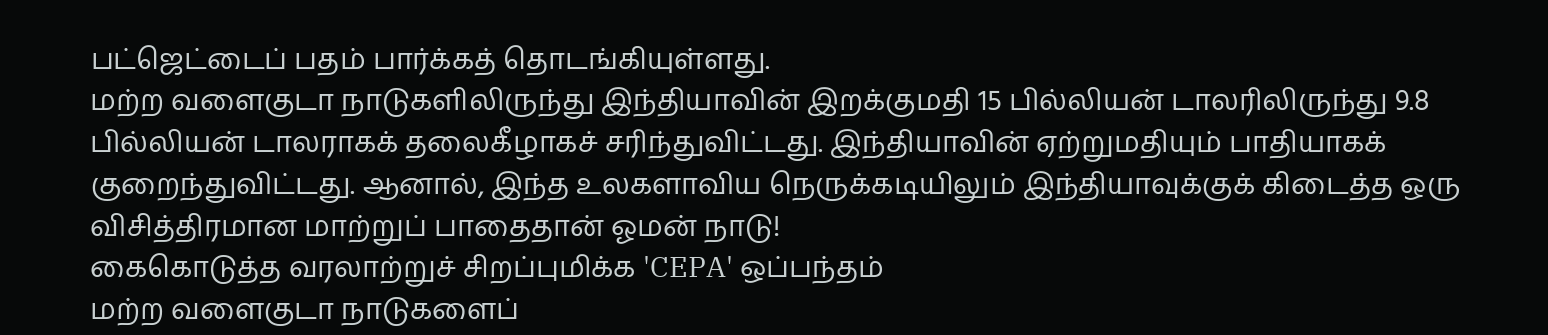பட்ஜெட்டைப் பதம் பார்க்கத் தொடங்கியுள்ளது.
மற்ற வளைகுடா நாடுகளிலிருந்து இந்தியாவின் இறக்குமதி 15 பில்லியன் டாலரிலிருந்து 9.8 பில்லியன் டாலராகக் தலைகீழாகச் சரிந்துவிட்டது. இந்தியாவின் ஏற்றுமதியும் பாதியாகக் குறைந்துவிட்டது. ஆனால், இந்த உலகளாவிய நெருக்கடியிலும் இந்தியாவுக்குக் கிடைத்த ஒரு விசித்திரமான மாற்றுப் பாதைதான் ஓமன் நாடு!
கைகொடுத்த வரலாற்றுச் சிறப்புமிக்க 'CEPA' ஒப்பந்தம்
மற்ற வளைகுடா நாடுகளைப்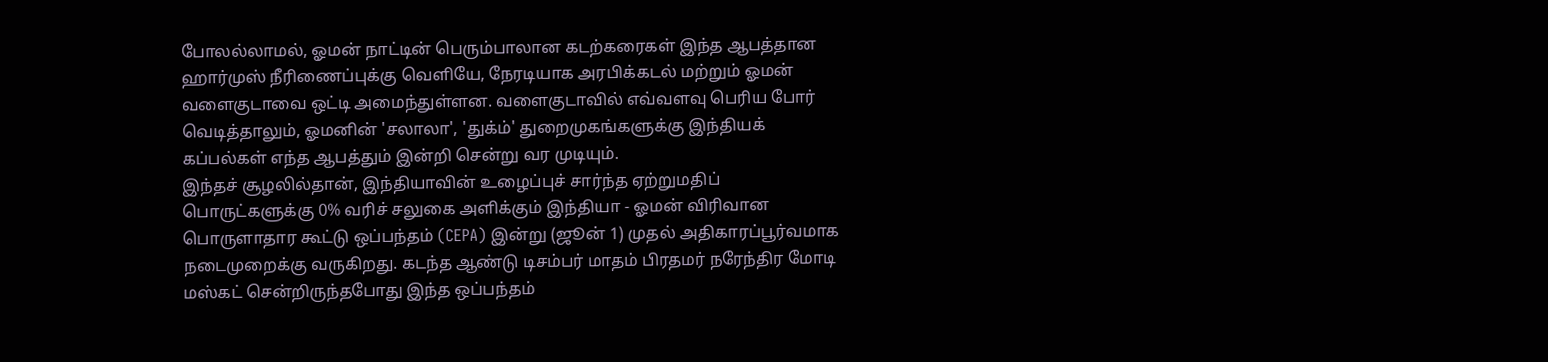போலல்லாமல், ஓமன் நாட்டின் பெரும்பாலான கடற்கரைகள் இந்த ஆபத்தான ஹார்முஸ் நீரிணைப்புக்கு வெளியே, நேரடியாக அரபிக்கடல் மற்றும் ஓமன் வளைகுடாவை ஒட்டி அமைந்துள்ளன. வளைகுடாவில் எவ்வளவு பெரிய போர் வெடித்தாலும், ஓமனின் 'சலாலா', 'துக்ம்' துறைமுகங்களுக்கு இந்தியக் கப்பல்கள் எந்த ஆபத்தும் இன்றி சென்று வர முடியும்.
இந்தச் சூழலில்தான், இந்தியாவின் உழைப்புச் சார்ந்த ஏற்றுமதிப் பொருட்களுக்கு 0% வரிச் சலுகை அளிக்கும் இந்தியா - ஓமன் விரிவான பொருளாதார கூட்டு ஒப்பந்தம் (CEPA) இன்று (ஜூன் 1) முதல் அதிகாரப்பூர்வமாக நடைமுறைக்கு வருகிறது. கடந்த ஆண்டு டிசம்பர் மாதம் பிரதமர் நரேந்திர மோடி மஸ்கட் சென்றிருந்தபோது இந்த ஒப்பந்தம்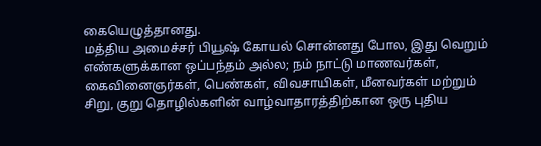கையெழுத்தானது.
மத்திய அமைச்சர் பியூஷ் கோயல் சொன்னது போல, இது வெறும் எண்களுக்கான ஒப்பந்தம் அல்ல; நம் நாட்டு மாணவர்கள், கைவினைஞர்கள், பெண்கள், விவசாயிகள், மீனவர்கள் மற்றும் சிறு, குறு தொழில்களின் வாழ்வாதாரத்திற்கான ஒரு புதிய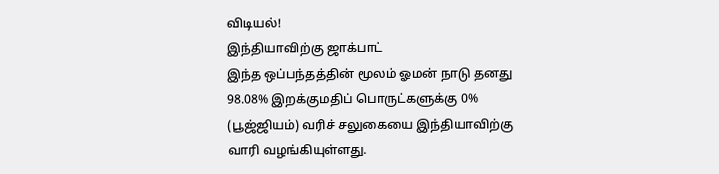விடியல்!
இந்தியாவிற்கு ஜாக்பாட்
இந்த ஒப்பந்தத்தின் மூலம் ஓமன் நாடு தனது 98.08% இறக்குமதிப் பொருட்களுக்கு 0% (பூஜ்ஜியம்) வரிச் சலுகையை இந்தியாவிற்கு வாரி வழங்கியுள்ளது.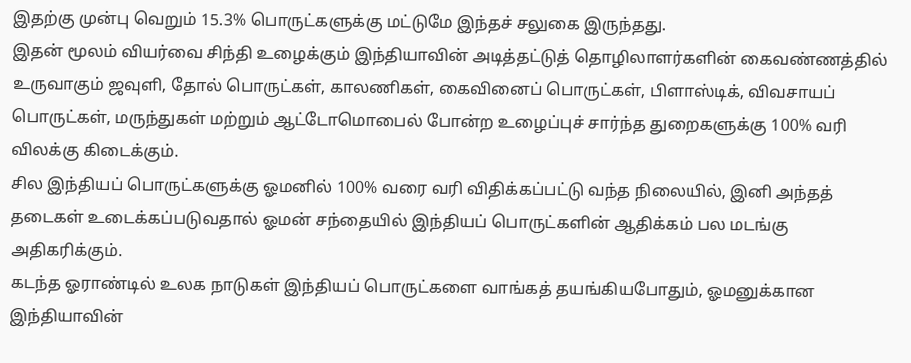இதற்கு முன்பு வெறும் 15.3% பொருட்களுக்கு மட்டுமே இந்தச் சலுகை இருந்தது.
இதன் மூலம் வியர்வை சிந்தி உழைக்கும் இந்தியாவின் அடித்தட்டுத் தொழிலாளர்களின் கைவண்ணத்தில் உருவாகும் ஜவுளி, தோல் பொருட்கள், காலணிகள், கைவினைப் பொருட்கள், பிளாஸ்டிக், விவசாயப் பொருட்கள், மருந்துகள் மற்றும் ஆட்டோமொபைல் போன்ற உழைப்புச் சார்ந்த துறைகளுக்கு 100% வரி விலக்கு கிடைக்கும்.
சில இந்தியப் பொருட்களுக்கு ஓமனில் 100% வரை வரி விதிக்கப்பட்டு வந்த நிலையில், இனி அந்தத் தடைகள் உடைக்கப்படுவதால் ஓமன் சந்தையில் இந்தியப் பொருட்களின் ஆதிக்கம் பல மடங்கு அதிகரிக்கும்.
கடந்த ஓராண்டில் உலக நாடுகள் இந்தியப் பொருட்களை வாங்கத் தயங்கியபோதும், ஓமனுக்கான இந்தியாவின்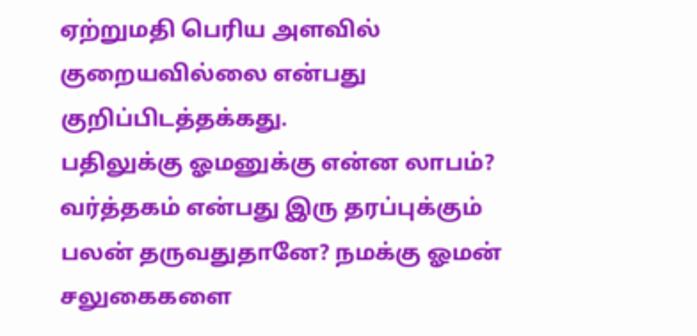ஏற்றுமதி பெரிய அளவில் குறையவில்லை என்பது குறிப்பிடத்தக்கது.
பதிலுக்கு ஓமனுக்கு என்ன லாபம்?
வர்த்தகம் என்பது இரு தரப்புக்கும் பலன் தருவதுதானே? நமக்கு ஓமன் சலுகைகளை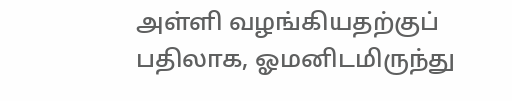அள்ளி வழங்கியதற்குப் பதிலாக, ஓமனிடமிருந்து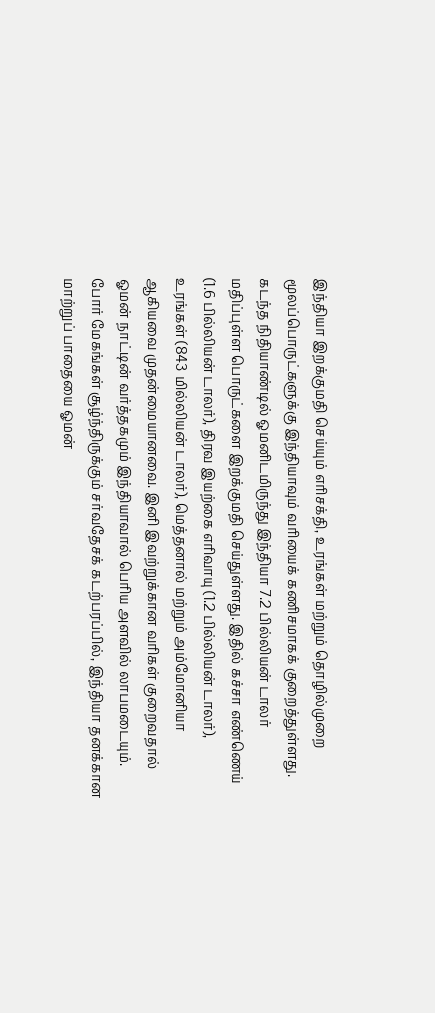இந்தியா இறக்குமதி செய்யும் எரிசக்தி, உரங்கள் மற்றும் தொழில்முறை மூலப்பொருட்களுக்கு இந்தியாவும் வரியைக் கணிசமாகக் குறைத்துள்ளது.
கடந்த நிதியாண்டில் ஓமனிடமிருந்து இந்தியா 7.2 பில்லியன் டாலர் மதிப்புள்ள பொருட்களை இறக்குமதி செய்துள்ளது. இதில் கச்சா எண்ணெய் (1.6 பில்லியன் டாலர்), திரவ இயற்கை எரிவாயு (1.2 பில்லியன் டாலர்), உரங்கள் (843 மில்லியன் டாலர்), மெத்தனால் மற்றும் அம்மோனியா ஆகியவை முதன்மையானவை. இனி இவற்றுக்கான வரிகள் குறைவதால் ஓமன் நாட்டின் வர்த்தகமும் இந்தியாவால் பெரிய அளவில் லாபமடையும்.
போர் மேகங்கள் சூழ்ந்திருக்கும் சர்வதேசக் கடற்பரப்பில், இந்தியா தனக்கான மாற்றுப் பாதையை ஓமன்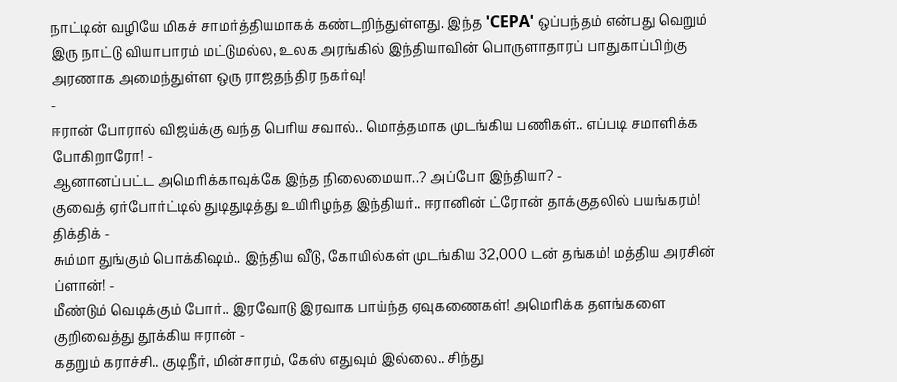நாட்டின் வழியே மிகச் சாமர்த்தியமாகக் கண்டறிந்துள்ளது. இந்த 'CEPA' ஒப்பந்தம் என்பது வெறும் இரு நாட்டு வியாபாரம் மட்டுமல்ல, உலக அரங்கில் இந்தியாவின் பொருளாதாரப் பாதுகாப்பிற்கு அரணாக அமைந்துள்ள ஒரு ராஜதந்திர நகர்வு!
-
ஈரான் போரால் விஜய்க்கு வந்த பெரிய சவால்.. மொத்தமாக முடங்கிய பணிகள்.. எப்படி சமாளிக்க போகிறாரோ! -
ஆனானப்பட்ட அமெரிக்காவுக்கே இந்த நிலைமையா..? அப்போ இந்தியா? -
குவைத் ஏர்போர்ட்டில் துடிதுடித்து உயிரிழந்த இந்தியர்.. ஈரானின் ட்ரோன் தாக்குதலில் பயங்கரம்! திக்திக் -
சும்மா துங்கும் பொக்கிஷம்.. இந்திய வீடு, கோயில்கள் முடங்கிய 32,000 டன் தங்கம்! மத்திய அரசின் ப்ளான்! -
மீண்டும் வெடிக்கும் போர்.. இரவோடு இரவாக பாய்ந்த ஏவுகணைகள்! அமெரிக்க தளங்களை குறிவைத்து தூக்கிய ஈரான் -
கதறும் கராச்சி.. குடிநீர், மின்சாரம், கேஸ் எதுவும் இல்லை.. சிந்து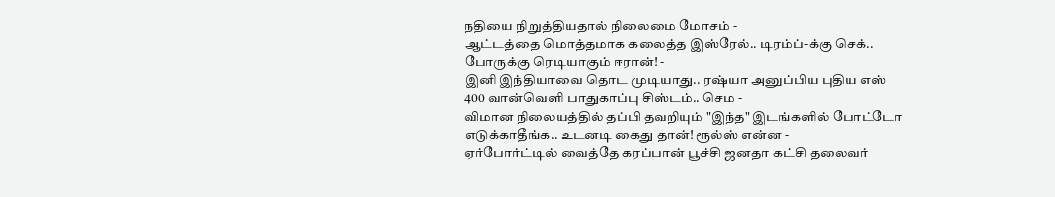நதியை நிறுத்தியதால் நிலைமை மோசம் -
ஆட்டத்தை மொத்தமாக கலைத்த இஸ்ரேல்.. டிரம்ப்-க்கு செக்.. போருக்கு ரெடியாகும் ஈரான்! -
இனி இந்தியாவை தொட முடியாது.. ரஷ்யா அனுப்பிய புதிய எஸ் 400 வான்வெளி பாதுகாப்பு சிஸ்டம்.. செம -
விமான நிலையத்தில் தப்பி தவறியும் "இந்த" இடங்களில் போட்டோ எடுக்காதீங்க.. உடனடி கைது தான்! ரூல்ஸ் என்ன -
ஏர்போர்ட்டில் வைத்தே கரப்பான் பூச்சி ஜனதா கட்சி தலைவர்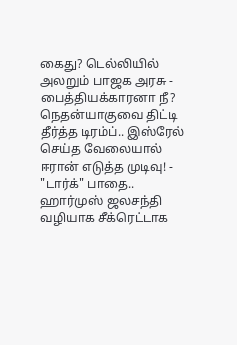கைது? டெல்லியில் அலறும் பாஜக அரசு -
பைத்தியக்காரனா நீ? நெதன்யாகுவை திட்டி தீர்த்த டிரம்ப்.. இஸ்ரேல் செய்த வேலையால் ஈரான் எடுத்த முடிவு! -
"டார்க்" பாதை.. ஹார்முஸ் ஜலசந்தி வழியாக சீக்ரெட்டாக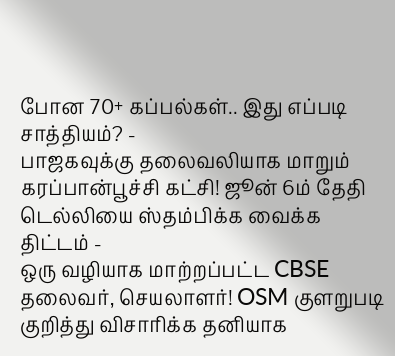போன 70+ கப்பல்கள்.. இது எப்படி சாத்தியம்? -
பாஜகவுக்கு தலைவலியாக மாறும் கரப்பான்பூச்சி கட்சி! ஜூன் 6ம் தேதி டெல்லியை ஸ்தம்பிக்க வைக்க திட்டம் -
ஒரு வழியாக மாற்றப்பட்ட CBSE தலைவர், செயலாளர்! OSM குளறுபடி குறித்து விசாரிக்க தனியாக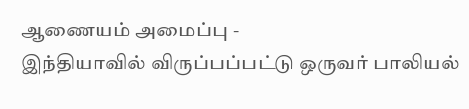ஆணையம் அமைப்பு -
இந்தியாவில் விருப்பப்பட்டு ஒருவர் பாலியல்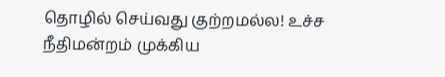தொழில் செய்வது குற்றமல்ல! உச்ச நீதிமன்றம் முக்கிய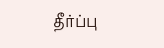தீர்ப்பு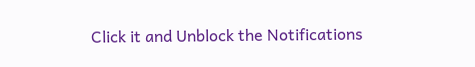Click it and Unblock the Notifications